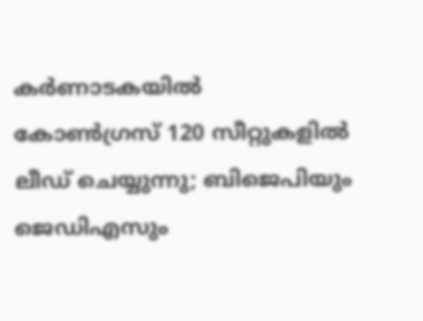കര്‍ണാടകയില്‍ കോണ്‍ഗ്രസ് 120 സീറ്റുകളില്‍ ലീഡ് ചെയ്യുന്നു; ബിജെപിയും ജെഡിഎസും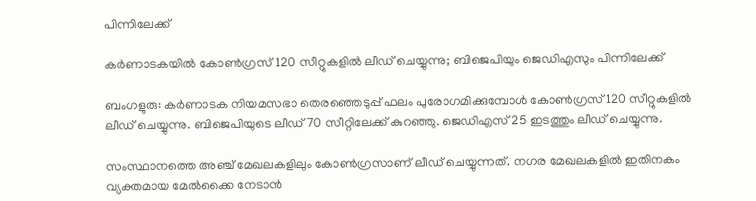പിന്നിലേക്ക്

കര്‍ണാടകയില്‍ കോണ്‍ഗ്രസ് 120 സീറ്റുകളില്‍ ലീഡ് ചെയ്യുന്നു; ബിജെപിയും ജെഡിഎസും പിന്നിലേക്ക്

ബംഗളുരു: കര്‍ണാടക നിയമസഭാ തെരഞ്ഞെടുപ്പ് ഫലം പുരോഗമിക്കുമ്പോള്‍ കോണ്‍ഗ്രസ് 120 സീറ്റുകളില്‍ ലീഡ് ചെയ്യുന്നു. ബിജെപിയുടെ ലീഡ് 70 സീറ്റിലേക്ക് കുറഞ്ഞു. ജെഡിഎസ് 25 ഇടത്തും ലീഡ് ചെയ്യുന്നു.

സംസ്ഥാനത്തെ അഞ്ച് മേഖലകളിലും കോണ്‍ഗ്രസാണ് ലീഡ് ചെയ്യുന്നത്. നഗര മേഖലകളില്‍ ഇതിനകം വ്യക്തമായ മേല്‍ക്കൈ നേടാന്‍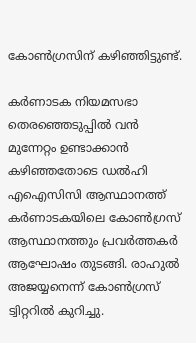കോണ്‍ഗ്രസിന് കഴിഞ്ഞിട്ടുണ്ട്.

കര്‍ണാടക നിയമസഭാ തെരഞ്ഞെടുപ്പില്‍ വന്‍ മുന്നേറ്റം ഉണ്ടാക്കാന്‍ കഴിഞ്ഞതോടെ ഡല്‍ഹി എഐസിസി ആസ്ഥാനത്ത് കര്‍ണാടകയിലെ കോണ്‍ഗ്രസ് ആസ്ഥാനത്തും പ്രവര്‍ത്തകര്‍ ആഘോഷം തുടങ്ങി. രാഹുല്‍ അജയ്യനെന്ന് കോണ്‍ഗ്രസ് ട്വിറ്ററില്‍ കുറിച്ചു.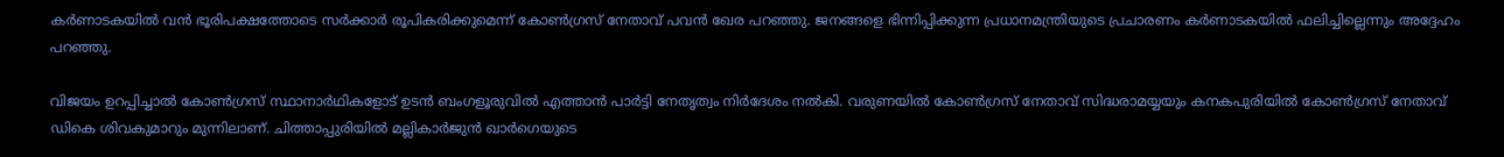കര്‍ണാടകയില്‍ വന്‍ ഭൂരിപക്ഷത്തോടെ സര്‍ക്കാര്‍ രൂപികരിക്കുമെന്ന് കോണ്‍ഗ്രസ് നേതാവ് പവന്‍ ഖേര പറഞ്ഞു. ജനങ്ങളെ ഭിന്നിപ്പിക്കുന്ന പ്രധാനമന്ത്രിയുടെ പ്രചാരണം കര്‍ണാടകയില്‍ ഫലിച്ചില്ലെന്നും അദ്ദേഹം പറഞ്ഞു.

വിജയം ഉറപ്പിച്ചാല്‍ കോണ്‍ഗ്രസ് സ്ഥാനാര്‍ഥികളോട് ഉടന്‍ ബംഗളൂരുവില്‍ എത്താന്‍ പാര്‍ട്ടി നേതൃത്വം നിര്‍ദേശം നല്‍കി. വരുണയില്‍ കോണ്‍ഗ്രസ് നേതാവ് സിദ്ധരാമയ്യയും കനകപുരിയില്‍ കോണ്‍ഗ്രസ് നേതാവ് ഡികെ ശിവകുമാറും മുന്നിലാണ്. ചിത്താപ്പുരിയില്‍ മല്ലികാര്‍ജുന്‍ ഖാര്‍ഗെയുടെ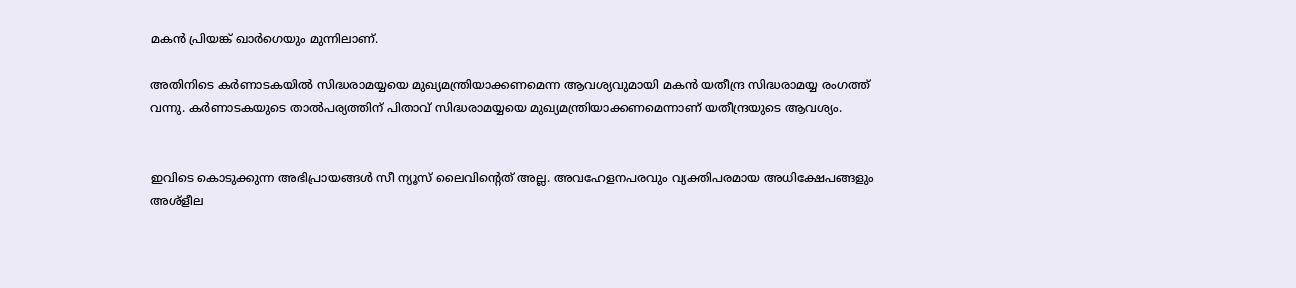മകന്‍ പ്രിയങ്ക് ഖാര്‍ഗെയും മുന്നിലാണ്.

അതിനിടെ കര്‍ണാടകയില്‍ സിദ്ധരാമയ്യയെ മുഖ്യമന്ത്രിയാക്കണമെന്ന ആവശ്യവുമായി മകന്‍ യതീന്ദ്ര സിദ്ധരാമയ്യ രംഗത്ത് വന്നു. കര്‍ണാടകയുടെ താല്‍പര്യത്തിന് പിതാവ് സിദ്ധരാമയ്യയെ മുഖ്യമന്ത്രിയാക്കണമെന്നാണ് യതീന്ദ്രയുടെ ആവശ്യം.


ഇവിടെ കൊടുക്കുന്ന അഭിപ്രായങ്ങള്‍ സീ ന്യൂസ് ലൈവിന്റെത് അല്ല. അവഹേളനപരവും വ്യക്തിപരമായ അധിക്ഷേപങ്ങളും അശ്‌ളീല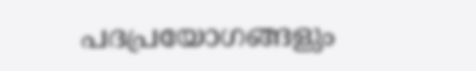പദപ്രയോഗങ്ങളും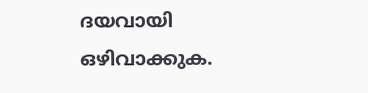ദയവായി ഒഴിവാക്കുക.